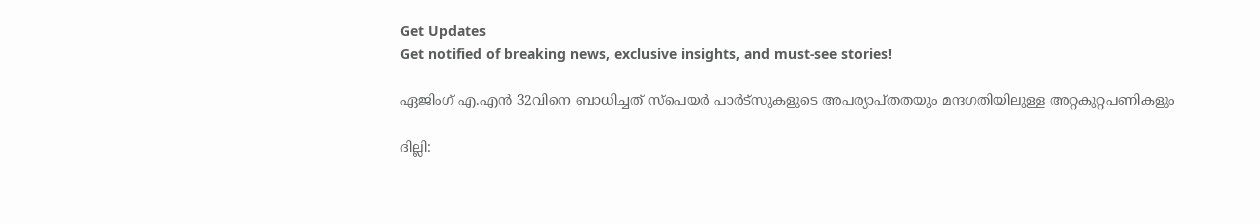Get Updates
Get notified of breaking news, exclusive insights, and must-see stories!

ഏജിംഗ് എ.എന്‍ 32വിനെ ബാധിച്ചത് സ്‌പെയര്‍ പാര്‍ട്‌സുകളുടെ അപര്യാപ്തതയും മന്ദഗതിയിലുള്ള അറ്റകുറ്റപണികളും

ദില്ലി: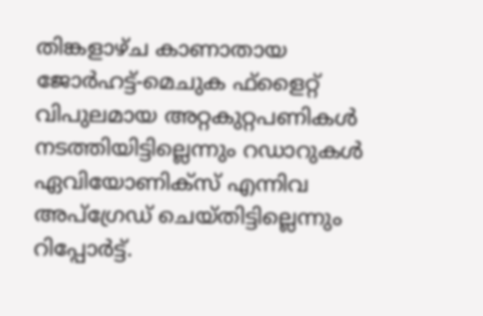തിങ്കളാഴ്ച കാണാതായ ജോര്‍ഹട്ട്-മെചുക ഫ്‌ളൈറ്റ് വിപുലമായ അറ്റകുറ്റപണികള്‍ നടത്തിയിട്ടില്ലെന്നും റഡാറുകള്‍ ഏവിയോണിക്സ് എന്നിവ അപ്‌ഗ്രേഡ് ചെയ്തിട്ടില്ലെന്നും റിപ്പോര്‍ട്ട്.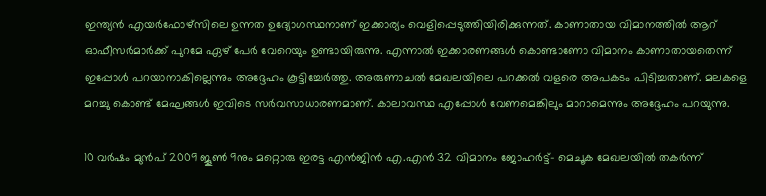ഇന്ത്യന്‍ എയര്‍ഫോഴ്‌സിലെ ഉന്നത ഉദ്യോഗസ്ഥനാണ് ഇക്കാര്യം വെളിപ്പെടുത്തിയിരിക്കുന്നത്. കാണാതായ വിമാനത്തില്‍ ആറ് ഓഫീസര്‍മാര്‍ക്ക് പുറമേ ഏഴ് പേര്‍ വേറെയും ഉണ്ടായിരുന്നു. എന്നാല്‍ ഇക്കാരണങ്ങള്‍ കൊണ്ടാണോ വിമാനം കാണാതായതെന്ന് ഇപ്പോള്‍ പറയാനാകില്ലെന്നും അദ്ദേഹം കൂട്ടിച്ചേര്‍ത്തു. അരുണാചല്‍ മേഖലയിലെ പറക്കല്‍ വളരെ അപകടം പിടിച്ചതാണ്. മലകളെ മറച്ചു കൊണ്ട് മേഘങ്ങള്‍ ഇവിടെ സര്‍വസാധാരണമാണ്. കാലാവസ്ഥ എപ്പോള്‍ വേണമെങ്കിലും മാറാമെന്നും അദ്ദേഹം പറയുന്നു.

10 വര്‍ഷം മുന്‍പ് 2009 ജൂണ്‍ 9നും മറ്റൊരു ഇരട്ട എന്‍ജിന്‍ എ.എന്‍ 32 വിമാനം ജോഹര്‍ട്ട്- മെചൂക മേഖലയില്‍ തകര്‍ന്ന്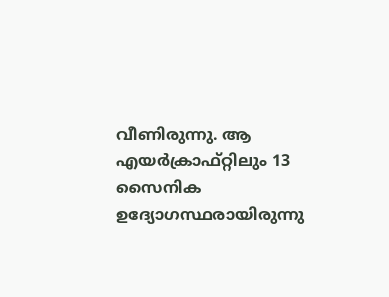വീണിരുന്നു. ആ എയര്‍ക്രാഫ്റ്റിലും 13 സൈനിക ഉദ്യോഗസ്ഥരായിരുന്നു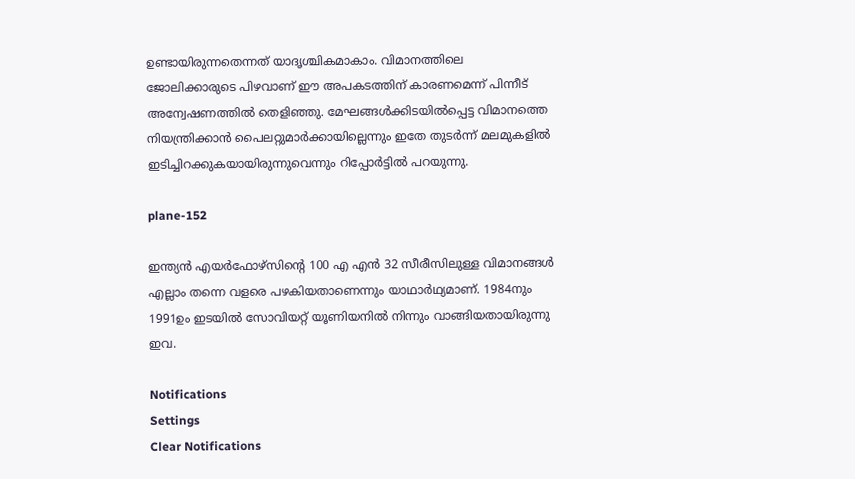ഉണ്ടായിരുന്നതെന്നത് യാദൃശ്ചികമാകാം. വിമാനത്തിലെ ജോലിക്കാരുടെ പിഴവാണ് ഈ അപകടത്തിന് കാരണമെന്ന് പിന്നീട് അന്വേഷണത്തില്‍ തെളിഞ്ഞു. മേഘങ്ങള്‍ക്കിടയില്‍പ്പെട്ട വിമാനത്തെ നിയന്ത്രിക്കാന്‍ പൈലറ്റുമാര്‍ക്കായില്ലെന്നും ഇതേ തുടര്‍ന്ന് മലമുകളില്‍ ഇടിച്ചിറക്കുകയായിരുന്നുവെന്നും റിപ്പോര്‍ട്ടില്‍ പറയുന്നു.

plane-152

ഇന്ത്യന്‍ എയര്‍ഫോഴ്‌സിന്റെ 100 എ എന്‍ 32 സീരീസിലുള്ള വിമാനങ്ങള്‍ എല്ലാം തന്നെ വളരെ പഴകിയതാണെന്നും യാഥാര്‍ഥ്യമാണ്. 1984നും 1991ഉം ഇടയില്‍ സോവിയറ്റ് യൂണിയനില്‍ നിന്നും വാങ്ങിയതായിരുന്നു ഇവ.

Notifications
Settings
Clear Notifications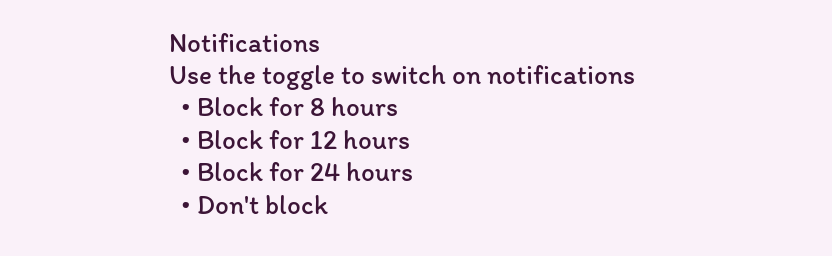Notifications
Use the toggle to switch on notifications
  • Block for 8 hours
  • Block for 12 hours
  • Block for 24 hours
  • Don't block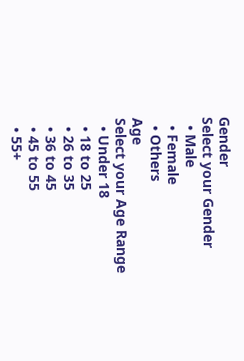Gender
Select your Gender
  • Male
  • Female
  • Others
Age
Select your Age Range
  • Under 18
  • 18 to 25
  • 26 to 35
  • 36 to 45
  • 45 to 55
  • 55+